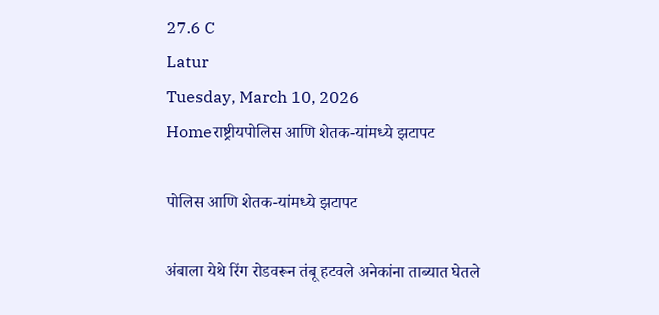27.6 C
Latur
Tuesday, March 10, 2026
Homeराष्ट्रीयपोलिस आणि शेतक-यांमध्ये झटापट

पोलिस आणि शेतक-यांमध्ये झटापट

अंबाला येथे रिंग रोडवरून तंबू हटवले अनेकांना ताब्यात घेतले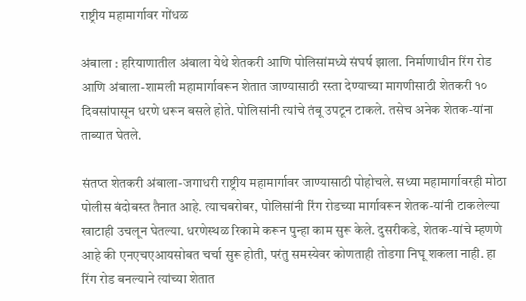राष्ट्रीय महामार्गावर गोंधळ

अंबाला : हरियाणातील अंबाला येथे शेतकरी आणि पोलिसांमध्ये संघर्ष झाला. निर्माणाधीन रिंग रोड आणि अंबाला-शामली महामार्गावरून शेतात जाण्यासाठी रस्ता देण्याच्या मागणीसाठी शेतकरी १० दिवसांपासून धरणे धरून बसले होते. पोलिसांनी त्यांचे तंबू उपटून टाकले. तसेच अनेक शेतक-यांना ताब्यात घेतले.

संतप्त शेतकरी अंबाला-जगाधरी राष्ट्रीय महामार्गावर जाण्यासाठी पोहोचले. सध्या महामार्गावरही मोठा पोलीस बंदोबस्त तैनात आहे. त्याचबरोबर, पोलिसांनी रिंग रोडच्या मार्गावरून शेतक-यांनी टाकलेल्या खाटाही उचलून घेतल्या. धरणेस्थळ रिकामे करून पुन्हा काम सुरू केले. दुसरीकडे, शेतक-यांचे म्हणणे आहे की एनएचएआयसोबत चर्चा सुरू होती, परंतु समस्येवर कोणताही तोडगा निघू शकला नाही. हा रिंग रोड बनल्याने त्यांच्या शेतात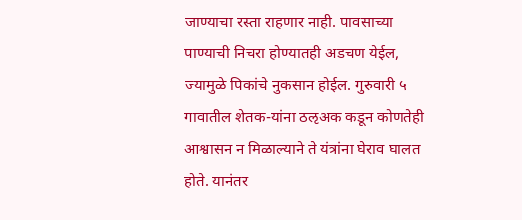जाण्याचा रस्ता राहणार नाही. पावसाच्या पाण्याची निचरा होण्यातही अडचण येईल, ज्यामुळे पिकांचे नुकसान होईल. गुरुवारी ५ गावातील शेतक-यांना ठऌअक कडून कोणतेही आश्वासन न मिळाल्याने ते यंत्रांना घेराव घालत होते. यानंतर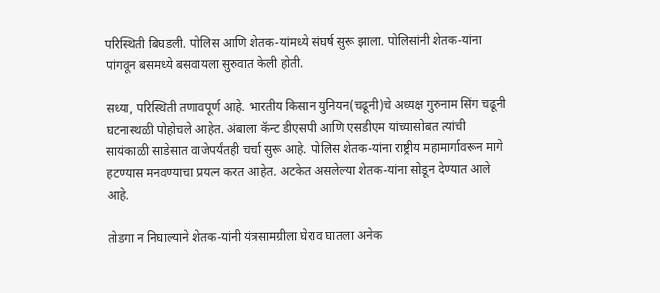परिस्थिती बिघडली. पोलिस आणि शेतक-यांमध्ये संघर्ष सुरू झाला. पोलिसांनी शेतक-यांना पांगवून बसमध्ये बसवायला सुरुवात केली होती.

सध्या, परिस्थिती तणावपूर्ण आहे. भारतीय किसान युनियन(चढूनी)चे अध्यक्ष गुरुनाम सिंग चढूनी घटनास्थळी पोहोचले आहेत. अंबाला कॅन्ट डीएसपी आणि एसडीएम यांच्यासोबत त्यांची सायंकाळी साडेसात वाजेपर्यंतही चर्चा सुरू आहे. पोलिस शेतक-यांना राष्ट्रीय महामार्गावरून मागे हटण्यास मनवण्याचा प्रयत्न करत आहेत. अटकेत असलेल्या शेतक-यांना सोडून देण्यात आले आहे.

तोडगा न निघाल्याने शेतक-यांनी यंत्रसामग्रीला घेराव घातला अनेक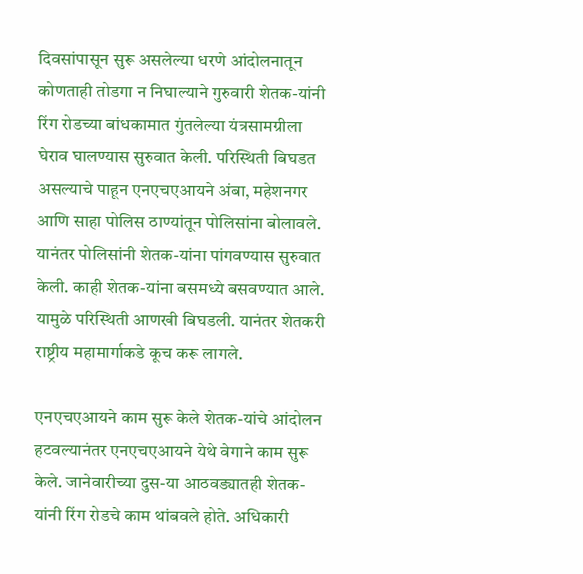दिवसांपासून सुरू असलेल्या धरणे आंदोलनातून कोणताही तोडगा न निघाल्याने गुरुवारी शेतक-यांनी रिंग रोडच्या बांधकामात गुंतलेल्या यंत्रसामग्रीला घेराव घालण्यास सुरुवात केली. परिस्थिती बिघडत असल्याचे पाहून एनएचएआयने अंबा, महेशनगर आणि साहा पोलिस ठाण्यांतून पोलिसांना बोलावले. यानंतर पोलिसांनी शेतक-यांना पांगवण्यास सुरुवात केली. काही शेतक-यांना बसमध्ये बसवण्यात आले. यामुळे परिस्थिती आणखी बिघडली. यानंतर शेतकरी राष्ट्रीय महामार्गाकडे कूच करू लागले.

एनएचएआयने काम सुरू केले शेतक-यांचे आंदोलन हटवल्यानंतर एनएचएआयने येथे वेगाने काम सुरू केले. जानेवारीच्या दुस-या आठवड्यातही शेतक-यांनी रिंग रोडचे काम थांबवले होते. अधिकारी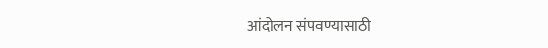आंदोलन संपवण्यासाठी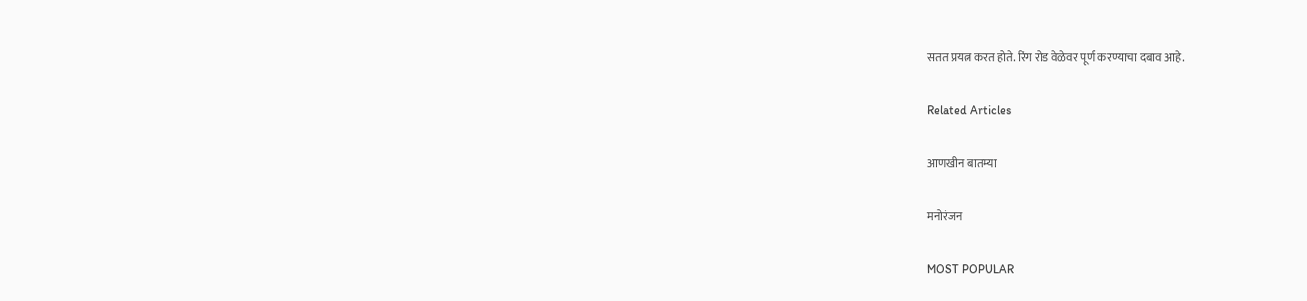सतत प्रयत्न करत होते. रिंग रोड वेळेवर पूर्ण करण्याचा दबाव आहे.

Related Articles

आणखीन बातम्या

मनोरंजन

MOST POPULAR